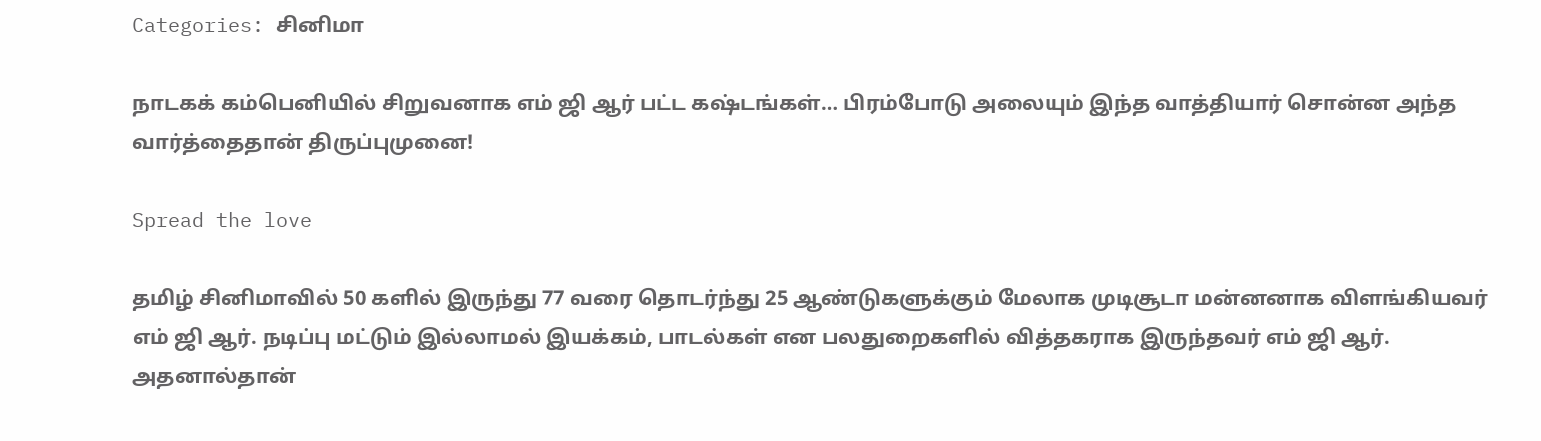Categories: சினிமா

நாடகக் கம்பெனியில் சிறுவனாக எம் ஜி ஆர் பட்ட கஷ்டங்கள்… பிரம்போடு அலையும் இந்த வாத்தியார் சொன்ன அந்த வார்த்தைதான் திருப்புமுனை!

Spread the love

தமிழ் சினிமாவில் 50 களில் இருந்து 77 வரை தொடர்ந்து 25 ஆண்டுகளுக்கும் மேலாக முடிசூடா மன்னனாக விளங்கியவர் எம் ஜி ஆர். நடிப்பு மட்டும் இல்லாமல் இயக்கம், பாடல்கள் என பலதுறைகளில் வித்தகராக இருந்தவர் எம் ஜி ஆர். அதனால்தான்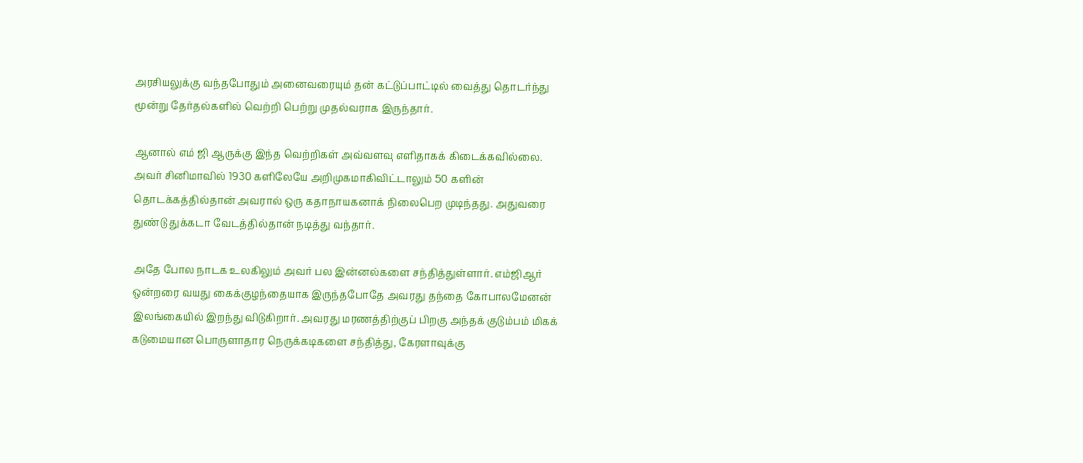அரசியலுக்கு வந்தபோதும் அனைவரையும் தன் கட்டுப்பாட்டில் வைத்து தொடர்ந்து மூன்று தேர்தல்களில் வெற்றி பெற்று முதல்வராக இருந்தார்.

ஆனால் எம் ஜி ஆருக்கு இந்த வெற்றிகள் அவ்வளவு எளிதாகக் கிடைக்கவில்லை. அவர் சினிமாவில் 1930 களிலேயே அறிமுகமாகிவிட்டாலும் 50 களின் தொடக்கத்தில்தான் அவரால் ஒரு கதாநாயகனாக் நிலைபெற முடிந்தது. அதுவரை துண்டு துக்கடா வேடத்தில்தான் நடித்து வந்தார்.

அதே போல நாடக உலகிலும் அவர் பல இன்னல்களை சந்தித்துள்ளார். எம்ஜிஆர் ஒன்றரை வயது கைக்குழந்தையாக இருந்தபோதே அவரது தந்தை கோபாலமேனன் இலங்கையில் இறந்து விடுகிறார். அவரது மரணத்திற்குப் பிறகு அந்தக் குடும்பம் மிகக் கடுமையான பொருளாதார நெருக்கடிகளை சந்தித்து, கேரளாவுக்கு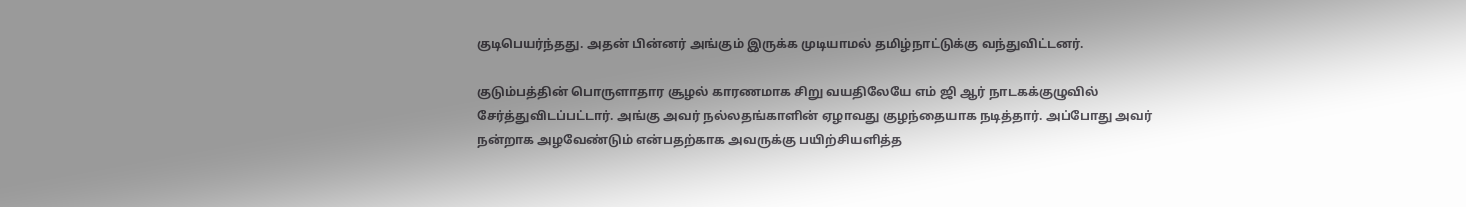குடிபெயர்ந்தது. அதன் பின்னர் அங்கும் இருக்க முடியாமல் தமிழ்நாட்டுக்கு வந்துவிட்டனர்.

குடும்பத்தின் பொருளாதார சூழல் காரணமாக சிறு வயதிலேயே எம் ஜி ஆர் நாடகக்குழுவில் சேர்த்துவிடப்பட்டார். அங்கு அவர் நல்லதங்காளின் ஏழாவது குழந்தையாக நடித்தார். அப்போது அவர் நன்றாக அழவேண்டும் என்பதற்காக அவருக்கு பயிற்சியளித்த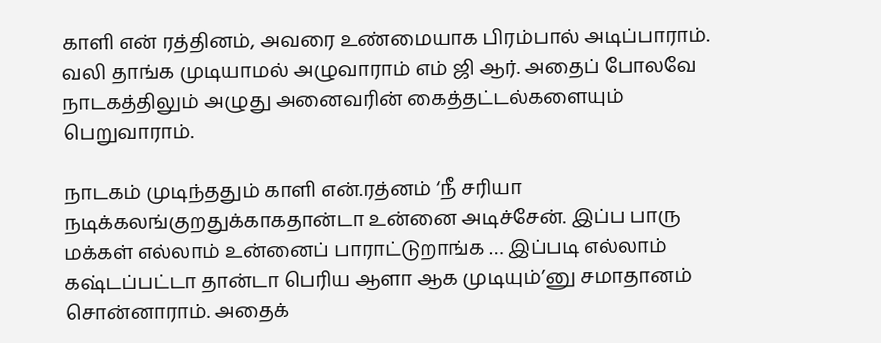காளி என் ரத்தினம், அவரை உண்மையாக பிரம்பால் அடிப்பாராம். வலி தாங்க முடியாமல் அழுவாராம் எம் ஜி ஆர். அதைப் போலவே நாடகத்திலும் அழுது அனைவரின் கைத்தட்டல்களையும் பெறுவாராம்.

நாடகம் முடிந்ததும் காளி என்.ரத்னம் ‘நீ சரியா நடிக்கலங்குறதுக்காகதான்டா உன்னை அடிச்சேன். இப்ப பாரு மக்கள் எல்லாம் உன்னைப் பாராட்டுறாங்க … இப்படி எல்லாம் கஷ்டப்பட்டா தான்டா பெரிய ஆளா ஆக முடியும்’னு சமாதானம் சொன்னாராம். அதைக்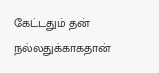கேட்டதும் தன் நல்லதுக்காகதான்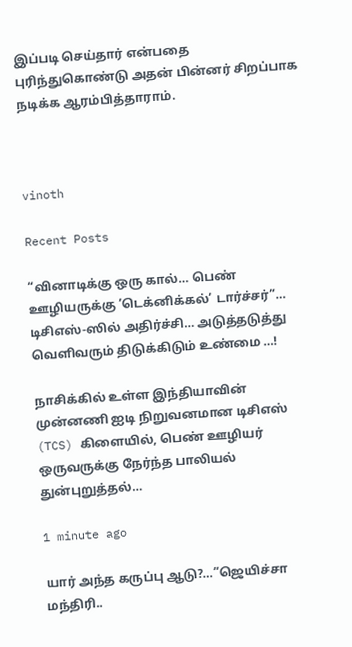இப்படி செய்தார் என்பதை புரிந்துகொண்டு அதன் பின்னர் சிறப்பாக நடிக்க ஆரம்பித்தாராம்.



vinoth

Recent Posts

“வினாடிக்கு ஒரு கால்… பெண் ஊழியருக்கு ‘டெக்னிக்கல்’ டார்ச்சர்”… டிசிஎஸ்-ஸில் அதிர்ச்சி… அடுத்தடுத்து வெளிவரும் திடுக்கிடும் உண்மை …!

நாசிக்கில் உள்ள இந்தியாவின் முன்னணி ஐடி நிறுவனமான டிசிஎஸ் (TCS) கிளையில், பெண் ஊழியர் ஒருவருக்கு நேர்ந்த பாலியல் துன்புறுத்தல்…

1 minute ago

யார் அந்த கருப்பு ஆடு?…”ஜெயிச்சா மந்திரி..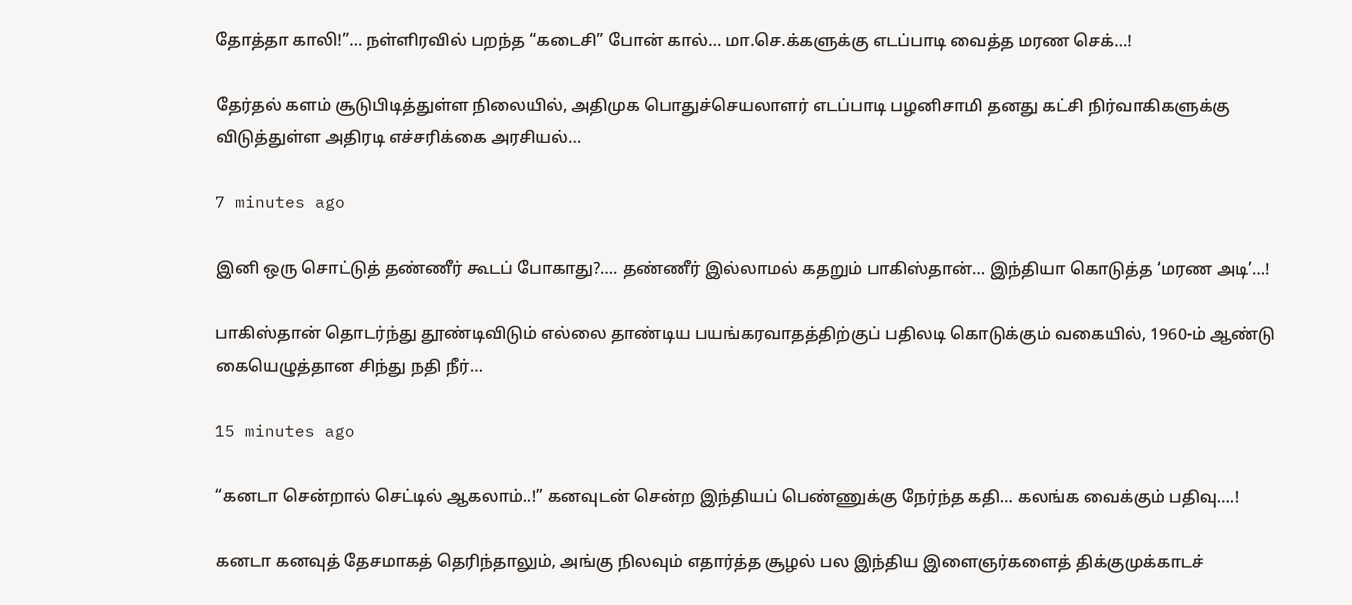தோத்தா காலி!”… நள்ளிரவில் பறந்த “கடைசி” போன் கால்… மா.செ.க்களுக்கு எடப்பாடி வைத்த மரண செக்…!

தேர்தல் களம் சூடுபிடித்துள்ள நிலையில், அதிமுக பொதுச்செயலாளர் எடப்பாடி பழனிசாமி தனது கட்சி நிர்வாகிகளுக்கு விடுத்துள்ள அதிரடி எச்சரிக்கை அரசியல்…

7 minutes ago

இனி ஒரு சொட்டுத் தண்ணீர் கூடப் போகாது?…. தண்ணீர் இல்லாமல் கதறும் பாகிஸ்தான்… இந்தியா கொடுத்த ‘மரண அடி’…!

பாகிஸ்தான் தொடர்ந்து தூண்டிவிடும் எல்லை தாண்டிய பயங்கரவாதத்திற்குப் பதிலடி கொடுக்கும் வகையில், 1960-ம் ஆண்டு கையெழுத்தான சிந்து நதி நீர்…

15 minutes ago

“கனடா சென்றால் செட்டில் ஆகலாம்..!” கனவுடன் சென்ற இந்தியப் பெண்ணுக்கு நேர்ந்த கதி… கலங்க வைக்கும் பதிவு….!

கனடா கனவுத் தேசமாகத் தெரிந்தாலும், அங்கு நிலவும் எதார்த்த சூழல் பல இந்திய இளைஞர்களைத் திக்குமுக்காடச்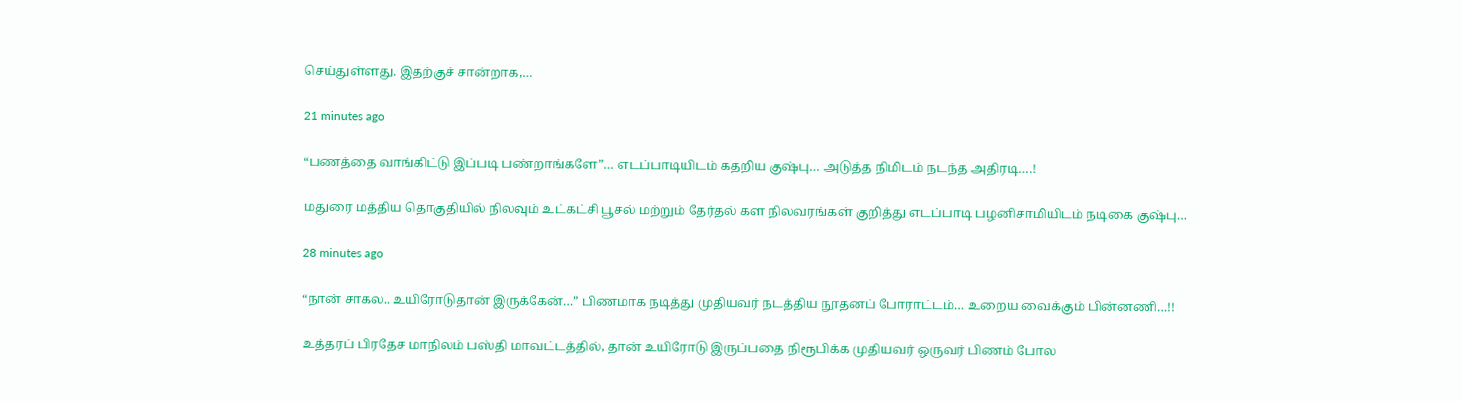செய்துள்ளது. இதற்குச் சான்றாக,…

21 minutes ago

“பணத்தை வாங்கிட்டு இப்படி பண்றாங்களே”… எடப்பாடியிடம் கதறிய குஷ்பு… அடுத்த நிமிடம் நடந்த அதிரடி….!

மதுரை மத்திய தொகுதியில் நிலவும் உட்கட்சி பூசல் மற்றும் தேர்தல் கள நிலவரங்கள் குறித்து எடப்பாடி பழனிசாமியிடம் நடிகை குஷ்பு…

28 minutes ago

“நான் சாகல.. உயிரோடுதான் இருக்கேன்…” பிணமாக நடித்து முதியவர் நடத்திய நூதனப் போராட்டம்… உறைய வைக்கும் பின்னணி…!!

உத்தரப் பிரதேச மாநிலம் பஸ்தி மாவட்டத்தில், தான் உயிரோடு இருப்பதை நிரூபிக்க முதியவர் ஒருவர் பிணம் போல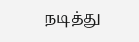நடித்து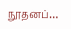நூதனப்…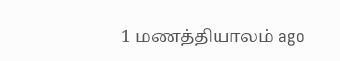1 மணத்தியாலம் ago